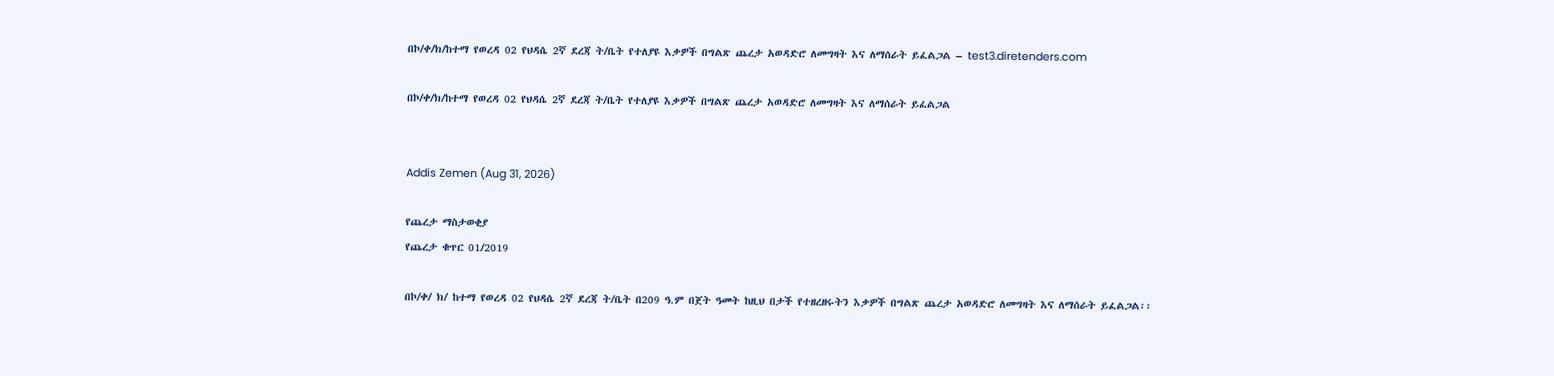በኮ/ቀ/ክ/ከተማ የወረዳ 02 የህዳሴ 2ኛ ደረጃ ት/ቤት የተለያዩ እቃዎች በግልጽ ጨረታ አወዳድሮ ለመግዛት እና ለማሰራት ይፈልጋል – test3.diretenders.com

በኮ/ቀ/ክ/ከተማ የወረዳ 02 የህዳሴ 2ኛ ደረጃ ት/ቤት የተለያዩ እቃዎች በግልጽ ጨረታ አወዳድሮ ለመግዛት እና ለማሰራት ይፈልጋል


Addis Zemen (Aug 31, 2026)

የጨረታ ማስታወቂያ
የጨረታ ቁጥር 01/2019

በኮ/ቀ/ ክ/ ከተማ የወረዳ 02 የህዳሴ 2ኛ ደረጃ ት/ቤት በ209 ዓ.ም በጀት ዓመት ከዚህ በታች የተዘረዘሩትን እቃዎች በግልጽ ጨረታ አወዳድሮ ለመግዛት እና ለማሰራት ይፈልጋል፡፡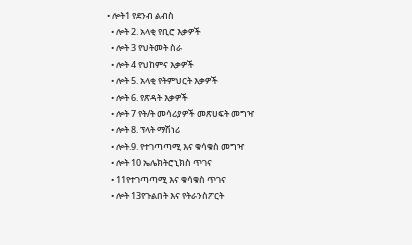• ሎት1 የደንብ ልብስ
  • ሎት 2. አላቂ የቢሮ እቃዎች
  • ሎት 3 የህትመት ስራ
  • ሎት 4 የህከምና እቃዎች
  • ሎት 5. አላቂ የትምህርት እቃዎች
  • ሎት 6. የጽዳት እቃዎች
  • ሎት 7 የት/ት መሳሪያዎች መጽሀፍት መግዣ
  • ሎት 8. ፕላት ማሽነሪ
  • ሎት.9. የተገጣጣሚ እና ቁሳቁስ መግዣ
  • ሎት 10 ኤሌክትሮኒክስ ጥገና
  • 11የተገጣጣሚ እና ቁሳቁስ ጥገና
  • ሎት 13የጉልበት እና የትራንስፖርት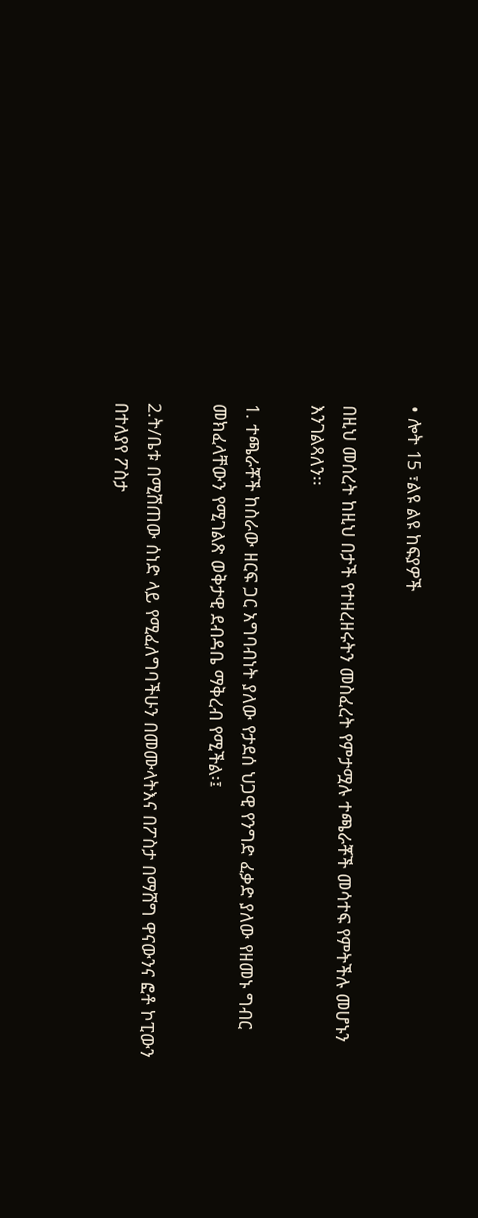• ሎት 15 ፣ልዩ ልዩ ከፍያዎች

በዚህ መሰረት ከዚህ በታች የተዘረዘሩትን መስፈረት የምታሟሉ ተጫራቾች መሳተፍ የምትችሉ መሆኑን እንገልጻለን፡፡

1. ተጫራቾች ከስራው ዘርፍ ጋር አግባብነት ያለው የታደሰ ህጋዊ የንግድ ፈቃድ ያለው የዘመኑ ግብር መክፈላቸውን የሚገልጽ ወቅታዊ ደብዳቤ ማቅረብ የሚችል፡፤

2.ት/ቤቱ በሚሽጠው ሰነድ ላይ የሚፈለግባችሁን በመሙላትእና በፖስታ በማሸግ ዋናውንና ፎቶ ኮፒውን በተለያየ ፖስታ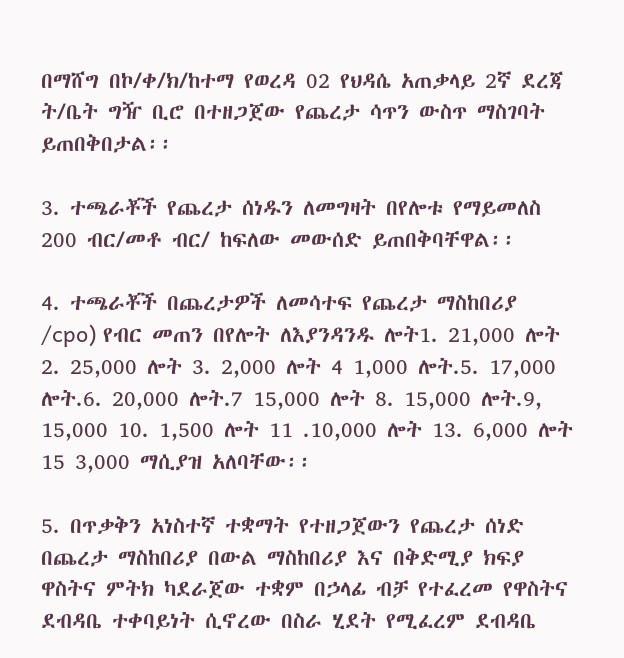በማሸግ በኮ/ቀ/ክ/ከተማ የወረዳ 02 የህዳሴ አጠቃላይ 2ኛ ደረጃ ት/ቤት ግዥ ቢሮ በተዘጋጀው የጨረታ ሳጥን ውስጥ ማስገባት ይጠበቅበታል፡፡

3. ተጫራቾች የጨረታ ሰነዱን ለመግዛት በየሎቱ የማይመለስ 200 ብር/መቶ ብር/ ከፍለው መውሰድ ይጠበቅባቸዋል፡፡

4. ተጫራቾች በጨረታዎች ለመሳተፍ የጨረታ ማስከበሪያ /cpo) የብር መጠን በየሎት ለእያንዳንዱ ሎት1. 21,000 ሎት 2. 25,000 ሎት 3. 2,000 ሎት 4 1,000 ሎት.5. 17,000 ሎት.6. 20,000 ሎት.7 15,000 ሎት 8. 15,000 ሎት.9, 15,000 10. 1,500 ሎት 11 .10,000 ሎት 13. 6,000 ሎት 15 3,000 ማሲያዝ አለባቸው፡፡

5. በጥቃቅን አነስተኛ ተቋማት የተዘጋጀውን የጨረታ ሰነድ በጨረታ ማስከበሪያ በውል ማስከበሪያ እና በቅድሚያ ክፍያ ዋስትና ምትክ ካደራጀው ተቋም በኃላፊ ብቻ የተፈረመ የዋስትና ደብዳቤ ተቀባይነት ሲኖረው በስራ ሂደት የሚፈረም ደብዳቤ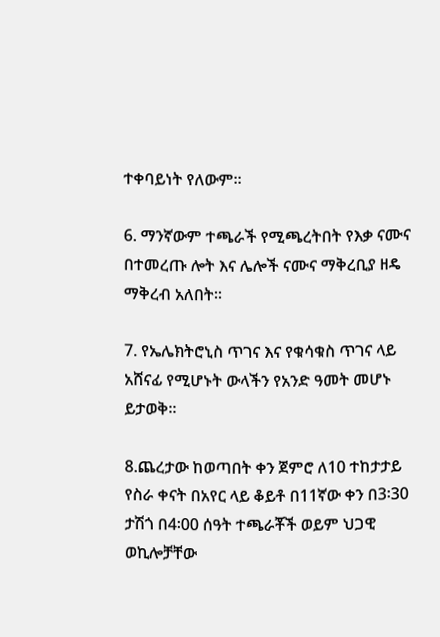ተቀባይነት የለውም፡፡

6. ማንኛውም ተጫራች የሚጫረትበት የእቃ ናሙና በተመረጡ ሎት እና ሌሎች ናሙና ማቅረቢያ ዘዴ ማቅረብ አለበት፡፡

7. የኤሌክትሮኒስ ጥገና እና የቁሳቁስ ጥገና ላይ አሸናፊ የሚሆኑት ውላችን የአንድ ዓመት መሆኑ ይታወቅ፡፡

8.ጨረታው ከወጣበት ቀን ጀምሮ ለ10 ተከታታይ የስራ ቀናት በአየር ላይ ቆይቶ በ11ኛው ቀን በ3፡30 ታሽጎ በ4፡00 ሰዓት ተጫራቾች ወይም ህጋዊ ወኪሎቻቸው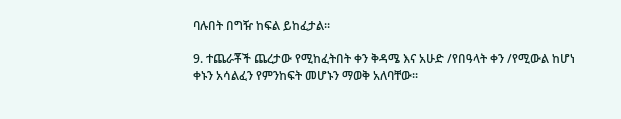ባሉበት በግዥ ከፍል ይከፈታል፡፡

9. ተጨራቾች ጨረታው የሚከፈትበት ቀን ቅዳሜ እና አሁድ /የበዓላት ቀን /የሚውል ከሆነ ቀኑን አሳልፈን የምንከፍት መሆኑን ማወቅ አለባቸው፡፡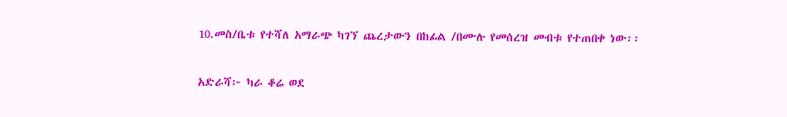10.መስ/ቤቱ የተሻለ አማራጭ ካገኘ ጨረታውን በከፊል /በሙሉ የመሰረዝ መብቱ የተጠበቀ ነው፡፡

አድራሻ፦ ካራ ቆሬ ወደ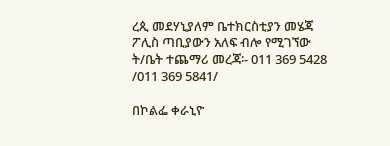ረጲ መደሃኒያለም ቤተክርስቲያን መሄጃ ፖሊስ ጣቢያውን አለፍ ብሎ የሚገኘው ት/ቤት ተጨማሪ መረጃ፡- 011 369 5428 /011 369 5841/

በኮልፌ ቀራኒዮ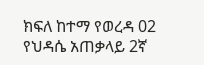ክፍለ ከተማ የወረዳ 02 የህዳሴ አጠቃላይ 2ኛ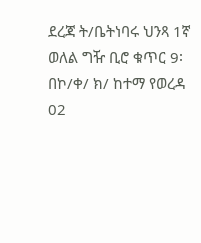ደረጃ ት/ቤትነባሩ ህንጻ 1ኛ
ወለል ግዥ ቢሮ ቁጥር 9፡
በኮ/ቀ/ ክ/ ከተማ የወረዳ 02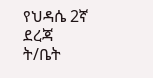የህዳሴ 2ኛ ደረጃ ት/ቤት